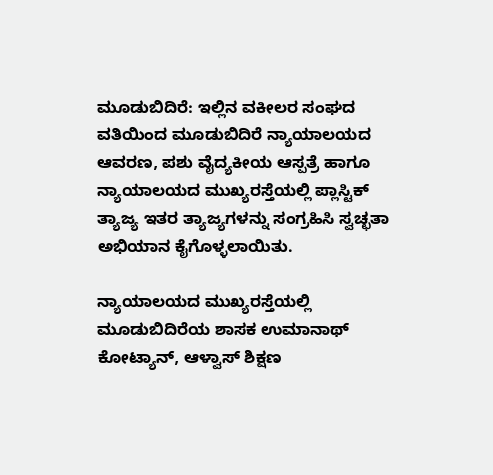ಮೂಡುಬಿದಿರೆ: ಇಲ್ಲಿನ ವಕೀಲರ ಸಂಘದ ವತಿಯಿಂದ ಮೂಡುಬಿದಿರೆ ನ್ಯಾಯಾಲಯದ ಆವರಣ, ಪಶು ವೈದ್ಯಕೀಯ ಆಸ್ಪತ್ರೆ ಹಾಗೂ ನ್ಯಾಯಾಲಯದ ಮುಖ್ಯರಸ್ತೆಯಲ್ಲಿ ಪ್ಲಾಸ್ಟಿಕ್ ತ್ಯಾಜ್ಯ ಇತರ ತ್ಯಾಜ್ಯಗಳನ್ನು ಸಂಗ್ರಹಿಸಿ ಸ್ವಚ್ಛತಾ ಅಭಿಯಾನ ಕೈಗೊಳ್ಳಲಾಯಿತು.

ನ್ಯಾಯಾಲಯದ ಮುಖ್ಯರಸ್ತೆಯಲ್ಲಿ ಮೂಡುಬಿದಿರೆಯ ಶಾಸಕ ಉಮಾನಾಥ್ ಕೋಟ್ಯಾನ್, ಆಳ್ವಾಸ್ ಶಿಕ್ಷಣ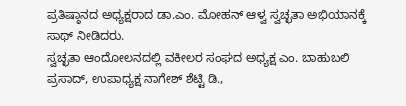ಪ್ರತಿಷ್ಠಾನದ ಅಧ್ಯಕ್ಷರಾದ ಡಾ.ಎಂ. ಮೋಹನ್ ಆಳ್ವ ಸ್ವಚ್ಛತಾ ಅಭಿಯಾನಕ್ಕೆ ಸಾಥ್ ನೀಡಿದರು.
ಸ್ವಚ್ಛತಾ ಆಂದೋಲನದಲ್ಲಿ ವಕೀಲರ ಸಂಘದ ಅಧ್ಯಕ್ಷ ಎಂ. ಬಾಹುಬಲಿ ಪ್ರಸಾದ್, ಉಪಾಧ್ಯಕ್ಷ ನಾಗೇಶ್ ಶೆಟ್ಟಿ ಡಿ.,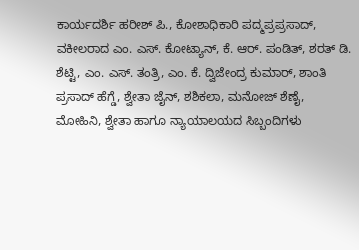ಕಾರ್ಯದರ್ಶಿ ಹರೀಶ್ ಪಿ., ಕೋಶಾಧಿಕಾರಿ ಪದ್ಮಪ್ರಪ್ರಸಾದ್, ವಕೀಲರಾದ ಎಂ. ಎಸ್. ಕೋಟ್ಯಾನ್, ಕೆ. ಆರ್. ಪಂಡಿತ್, ಶರತ್ ಡಿ. ಶೆಟ್ಟಿ, ಎಂ. ಎಸ್. ತಂತ್ರಿ, ಎಂ. ಕೆ. ದ್ವಿಜೇಂದ್ರ ಕುಮಾರ್, ಶಾಂತಿ ಪ್ರಸಾದ್ ಹೆಗ್ಡೆ, ಶ್ವೇತಾ ಜೈನ್, ಶಶಿಕಲಾ, ಮನೋಜ್ ಶೆಣೈ, ಮೋಹಿನಿ, ಶ್ವೇತಾ ಹಾಗೂ ನ್ಯಾಯಾಲಯದ ಸಿಬ್ಬಂದಿಗಳು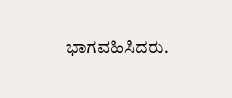ಭಾಗವಹಿಸಿದರು.